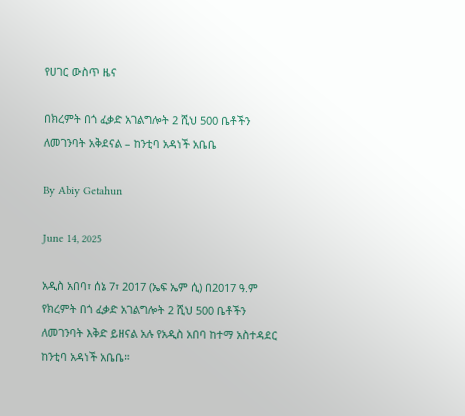የሀገር ውስጥ ዜና

በክረምት በጎ ፈቃድ አገልግሎት 2 ሺህ 500 ቤቶችን ለመገንባት አቅደናል – ከንቲባ አዳነች አቤቤ

By Abiy Getahun

June 14, 2025

አዲስ አበባ፣ ሰኔ 7፣ 2017 (ኤፍ ኤም ሲ) በ2017 ዓ.ም የክረምት በጎ ፈቃድ አገልግሎት 2 ሺህ 500 ቤቶችን ለመገንባት እቅድ ይዘናል አሉ የአዲስ አበባ ከተማ አስተዳደር ከንቲባ አዳነች አቤቤ።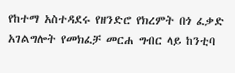የከተማ አስተዳደሩ የዘንድሮ የክረምት በጎ ፈቃድ አገልግሎት የመክፈቻ መርሐ ግብር ላይ ከንቲባ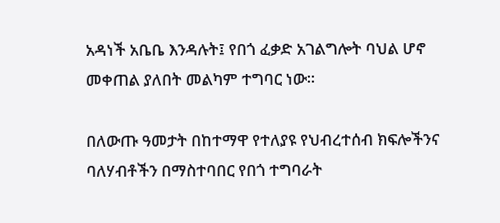አዳነች አቤቤ እንዳሉት፤ የበጎ ፈቃድ አገልግሎት ባህል ሆኖ መቀጠል ያለበት መልካም ተግባር ነው።

በለውጡ ዓመታት በከተማዋ የተለያዩ የህብረተሰብ ክፍሎችንና ባለሃብቶችን በማስተባበር የበጎ ተግባራት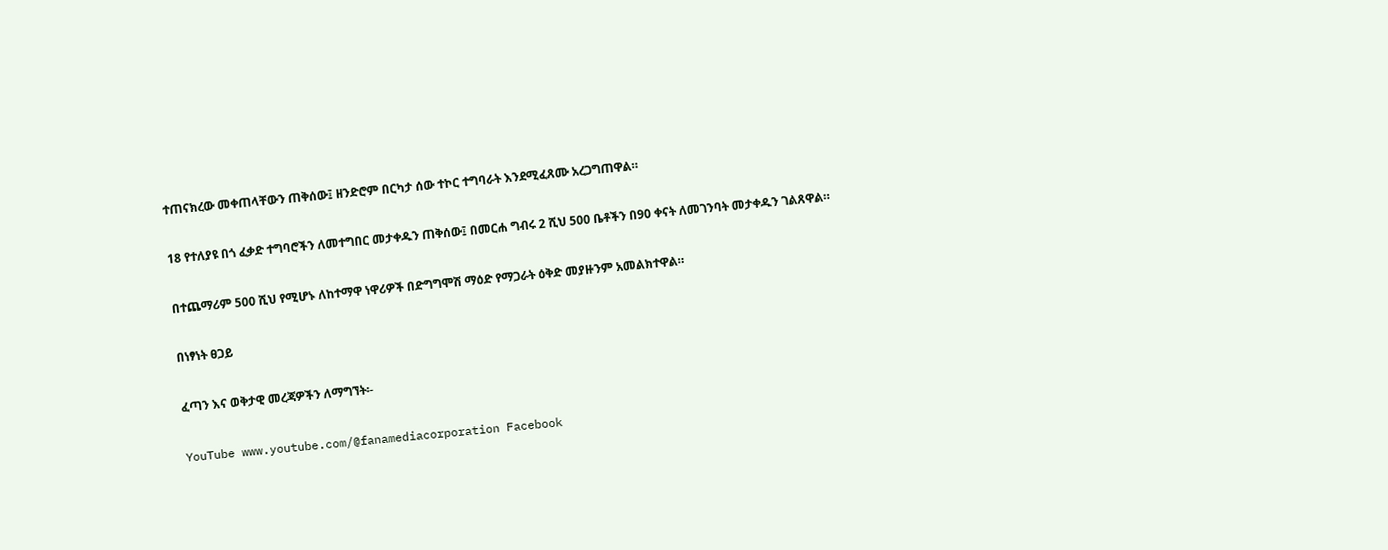ተጠናክረው መቀጠላቸውን ጠቅሰው፤ ዘንድሮም በርካታ ሰው ተኮር ተግባራት እንደሚፈጸሙ አረጋግጠዋል።

18 የተለያዩ በጎ ፈቃድ ተግባሮችን ለመተግበር መታቀዱን ጠቅሰው፤ በመርሐ ግብሩ 2 ሺህ 500 ቤቶችን በ90 ቀናት ለመገንባት መታቀዱን ገልጸዋል።

በተጨማሪም 500 ሺህ የሚሆኑ ለከተማዋ ነዋሪዎች በድግግሞሽ ማዕድ የማጋራት ዕቅድ መያዙንም አመልክተዋል።

በነፃነት ፀጋይ

ፈጣን እና ወቅታዊ መረጃዎችን ለማግኘት፡-

YouTube www.youtube.com/@fanamediacorporation Facebook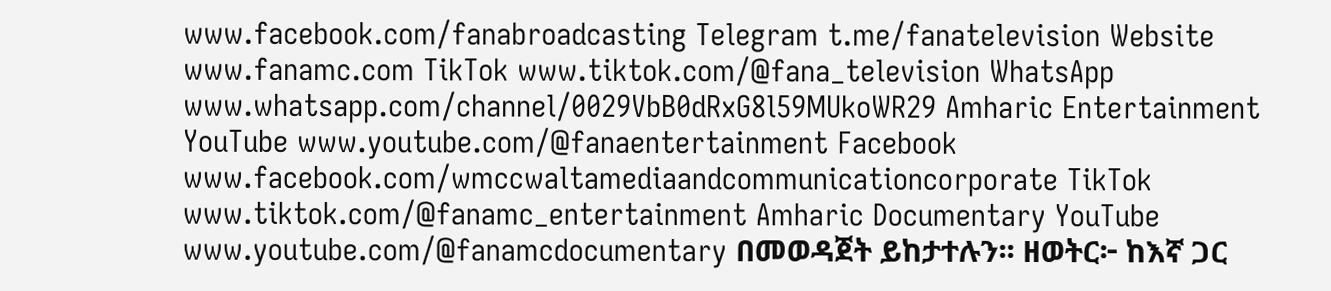www.facebook.com/fanabroadcasting Telegram t.me/fanatelevision Website www.fanamc.com TikTok www.tiktok.com/@fana_television WhatsApp www.whatsapp.com/channel/0029VbB0dRxG8l59MUkoWR29 Amharic Entertainment YouTube www.youtube.com/@fanaentertainment Facebook www.facebook.com/wmccwaltamediaandcommunicationcorporate TikTok www.tiktok.com/@fanamc_entertainment Amharic Documentary YouTube www.youtube.com/@fanamcdocumentary በመወዳጀት ይከታተሉን፡፡ ዘወትር፦ ከእኛ ጋር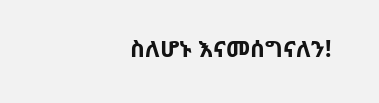ስለሆኑ እናመሰግናለን!